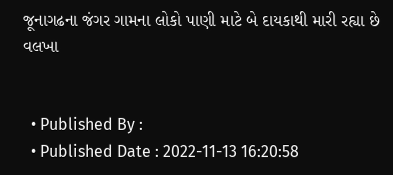જૂનાગઢના જંગર ગામના લોકો પાણી માટે બે દાયકાથી મારી રહ્યા છે વલખા


  • Published By :
  • Published Date : 2022-11-13 16:20:58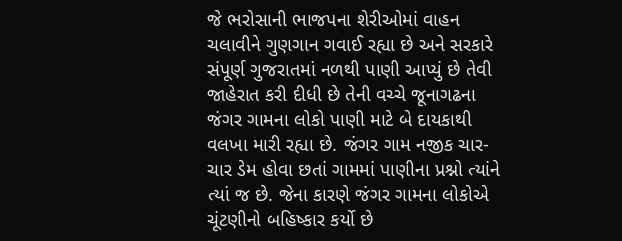જે ભરોસાની ભાજપના શેરીઓમાં વાહન ચલાવીને ગુણગાન ગવાઈ રહ્યા છે અને સરકારે સંપૂર્ણ ગુજરાતમાં નળથી પાણી આપ્યું છે તેવી જાહેરાત કરી દીધી છે તેની વચ્ચે જૂનાગઢના જંગર ગામના લોકો પાણી માટે બે દાયકાથી વલખા મારી રહ્યા છે. જંગર ગામ નજીક ચાર-ચાર ડેમ હોવા છતાં ગામમાં પાણીના પ્રશ્નો ત્યાંને ત્યાં જ છે. જેના કારણે જંગર ગામના લોકોએ ચૂંટણીનો બહિષ્કાર કર્યો છે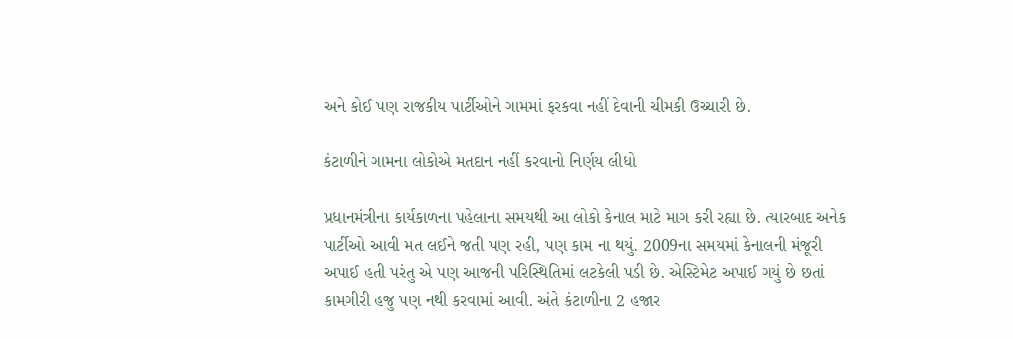અને કોઈ પણ રાજકીય પાર્ટીઓને ગામમાં ફરકવા નહીં દેવાની ચીમકી ઉચ્ચારી છે.

કંટાળીને ગામના લોકોએ મતદાન નહીં કરવાનો નિર્ણય લીધો

પ્રધાનમંત્રીના કાર્યકાળના પહેલાના સમયથી આ લોકો કેનાલ માટે માગ કરી રહ્યા છે. ત્યારબાદ અનેક પાર્ટીઓ આવી મત લઈને જતી પણ રહી, પણ કામ ના થયું. 2009ના સમયમાં કેનાલની મંજૂરી અપાઈ હતી પરંતુ એ પણ આજની પરિસ્થિતિમાં લટકેલી પડી છે. એસ્ટિમેટ અપાઈ ગયું છે છતાં કામગીરી હજુ પણ નથી કરવામાં આવી. અંતે કંટાળીના 2 હજાર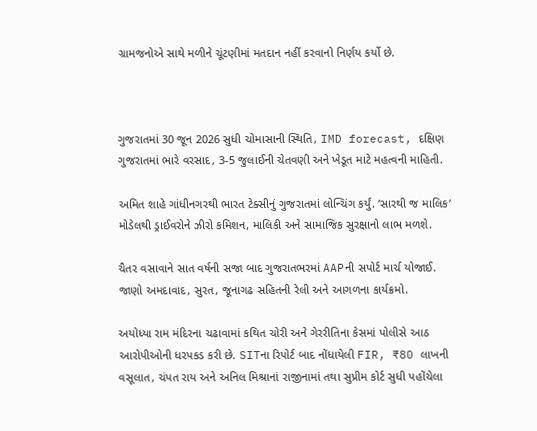ગ્રામજનોએ સાથે મળીને ચૂંટણીમાં મતદાન નહીં કરવાનો નિર્ણય કર્યો છે.



ગુજરાતમાં 30 જૂન 2026 સુધી ચોમાસાની સ્થિતિ, IMD forecast, દક્ષિણ ગુજરાતમાં ભારે વરસાદ, 3-5 જુલાઈની ચેતવણી અને ખેડૂત માટે મહત્વની માહિતી.

અમિત શાહે ગાંધીનગરથી ભારત ટેક્સીનું ગુજરાતમાં લોન્ચિંગ કર્યું. ‘સારથી જ માલિક’ મોડેલથી ડ્રાઈવરોને ઝીરો કમિશન, માલિકી અને સામાજિક સુરક્ષાનો લાભ મળશે.

ચૈતર વસાવાને સાત વર્ષની સજા બાદ ગુજરાતભરમાં AAPની સપોર્ટ માર્ચ યોજાઈ. જાણો અમદાવાદ, સુરત, જૂનાગઢ સહિતની રેલી અને આગળના કાર્યક્રમો.

અયોધ્યા રામ મંદિરના ચઢાવામાં કથિત ચોરી અને ગેરરીતિના કેસમાં પોલીસે આઠ આરોપીઓની ધરપકડ કરી છે. SITના રિપોર્ટ બાદ નોંધાયેલી FIR, ₹80 લાખની વસૂલાત, ચંપત રાય અને અનિલ મિશ્રાનાં રાજીનામાં તથા સુપ્રીમ કોર્ટ સુધી પહોંચેલા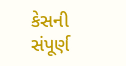કેસની સંપૂર્ણ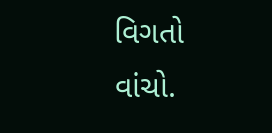વિગતો વાંચો.